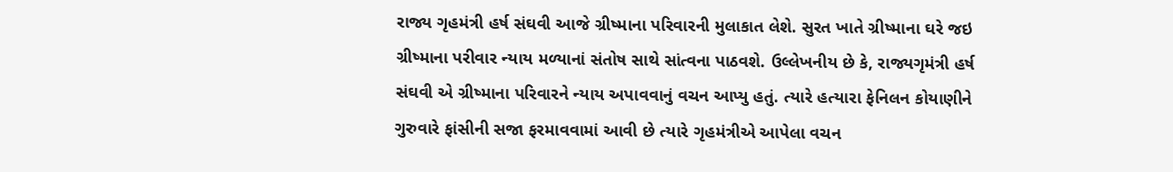રાજ્ય ગૃહમંત્રી હર્ષ સંઘવી આજે ગ્રીષ્માના પરિવારની મુલાકાત લેશે. સુરત ખાતે ગ્રીષ્માના ઘરે જઇ ગ્રીષ્માના પરીવાર ન્યાય મળ્યાનાં સંતોષ સાથે સાંત્વના પાઠવશે. ઉલ્લેખનીય છે કે, રાજ્યગૃમંત્રી હર્ષ સંઘવી એ ગ્રીષ્માના પરિવારને ન્યાય અપાવવાનું વચન આપ્યુ હતું. ત્યારે હત્યારા ફેનિલન કોયાણીને ગુરુવારે ફાંસીની સજા ફરમાવવામાં આવી છે ત્યારે ગૃહમંત્રીએ આપેલા વચન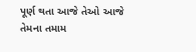પૂર્ણ થતા આજે તેઓ આજે તેમના તમામ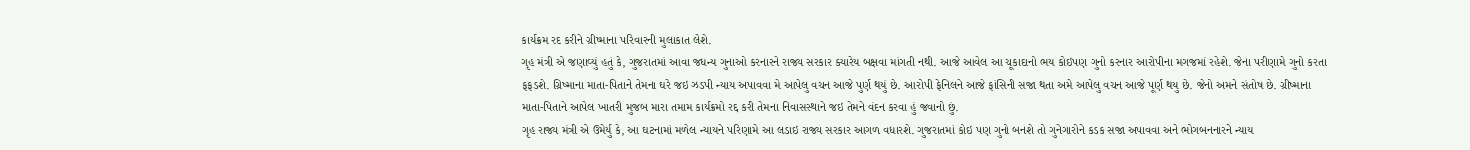કાર્યક્રમ રદ કરીને ગ્રીષ્માના પરિવારની મુલાકાત લેશે.
ગૃહ મંત્રી એ જણાવ્યું હતું કે, ગુજરાતમાં આવા જધન્ય ગુનાઓ કરનારને રાજ્ય સરકાર ક્યારેય બક્ષવા માંગતી નથી. આજે આવેલ આ ચૂકાદાનો ભય કોઇપણ ગુનો કરનાર આરોપીના મગજમાં રહેશે. જેના પરીણામે ગુનો કરતા ફફડશે. ગ્રિષ્માના માતા-પિતાને તેમના ઘરે જઇ ઝડપી ન્યાય અપાવવા મે આપેલુ વચન આજે પુર્ણ થયું છે. આરોપી ફેનિલને આજે ફાંસિની સજા થતા અમે આપેલુ વચન આજે પૂર્ણ થયુ છે. જેનો અમને સંતોષ છે. ગ્રીષ્માના માતા-પિતાને આપેલ ખાતરી મુજબ મારા તમામ કાર્યક્રમો રદ્દ કરી તેમના નિવાસસ્થાને જઇ તેમને વંદન કરવા હું જવાનો છું.
ગૃહ રાજ્ય મંત્રી એ ઉમેર્યુ કે, આ ઘટનામાં મળેલ ન્યાયને પરિણામે આ લડાઇ રાજ્ય સરકાર આગળ વધારશે. ગુજરાતમાં કોઇ પણ ગુનો બનશે તો ગુનેગારોને કડક સજા અપાવવા અને ભોગબનનારને ન્યાય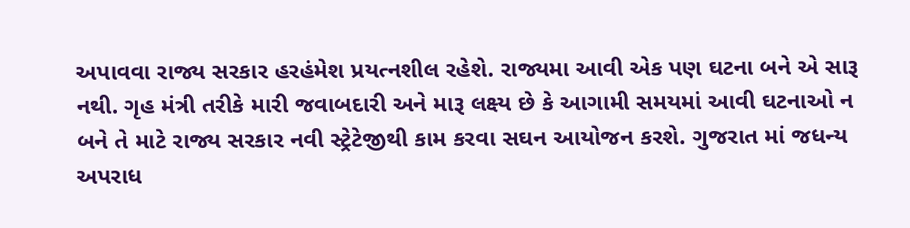અપાવવા રાજ્ય સરકાર હરહંમેશ પ્રયત્નશીલ રહેશે. રાજ્યમા આવી એક પણ ઘટના બને એ સારૂ નથી. ગૃહ મંત્રી તરીકે મારી જવાબદારી અને મારૂ લક્ષ્ય છે કે આગામી સમયમાં આવી ઘટનાઓ ન બને તે માટે રાજ્ય સરકાર નવી સ્ટ્રેટેજીથી કામ કરવા સઘન આયોજન કરશે. ગુજરાત માં જધન્ય અપરાધ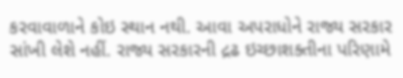કરવાવાળાને કોઇ સ્થાન નથી. આવા અપરાધોને રાજ્ય સરકાર સાંખી લેશે નહીં. રાજ્ય સરકારની દ્રઢ ઇચ્છાશક્તીના પરિણામે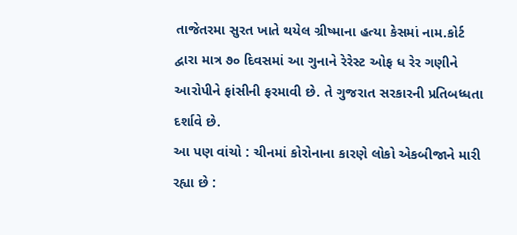તાજેતરમા સુરત ખાતે થયેલ ગ્રીષ્માના હત્યા કેસમાં નામ.કોર્ટ દ્વારા માત્ર ૭૦ દિવસમાં આ ગુનાને રેરેસ્ટ ઓફ ધ રેર ગણીને આરોપીને ફાંસીની ફરમાવી છે. તે ગુજરાત સરકારની પ્રતિબધ્ધતા દર્શાવે છે.
આ પણ વાંચો : ચીનમાં કોરોનાના કારણે લોકો એકબીજાને મારી રહ્યા છે :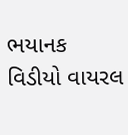ભયાનક વિડીયો વાયરલ